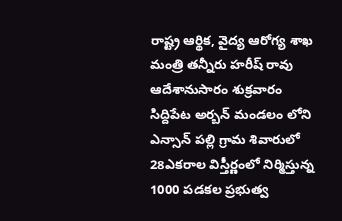రాష్ట్ర ఆర్థిక, వైద్య ఆరోగ్య శాఖ మంత్రి తన్నీరు హరీష్ రావు ఆదేశానుసారం శుక్రవారం సిద్దిపేట అర్బన్ మండలం లోని ఎన్సాన్ పల్లి గ్రామ శివారులో 28ఎకరాల విస్తీర్ణంలో నిర్మిస్తున్న 1000 పడకల ప్రభుత్వ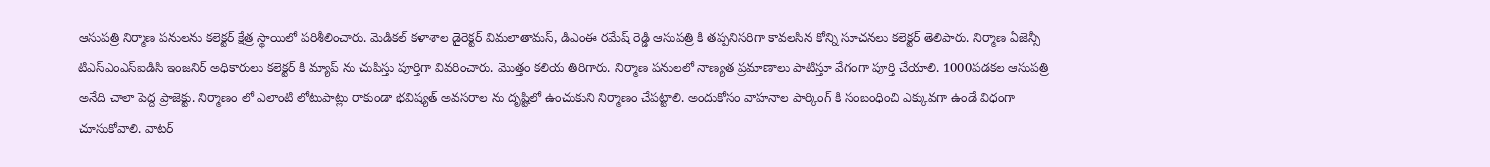ఆసుపత్రి నిర్మాణ పనులను కలెక్టర్ క్షేత్ర స్థాయిలో పరిశీలించారు. మెడికల్ కళాశాల డైరెక్టర్ విమలాతామస్, డిఎంఈ రమేష్ రెడ్డి ఆసుపత్రి కి తప్పనిసరిగా కావలసిన కోన్ని సూచనలు కలెక్టర్ తెలిపారు. నిర్మాణ ఏజెన్సీ టిఎస్ఎంఎస్ఐడిసి ఇంజనిర్ అధికారులు కలెక్టర్ కి మ్యాప్ ను చుపిస్తు పూర్తిగా వివరించారు. మొత్తం కలియ తిరిగారు. నిర్మాణ పనులలో నాణ్యత ప్రమాణాలు పాటిస్తూ వేగంగా పూర్తి చేయాలి. 1000పడకల ఆసుపత్రి అనేది చాలా పెద్ద ప్రాజెక్టు. నిర్మాణం లో ఎలాంటి లోటుపాట్లు రాకుండా భవిష్యత్ అవసరాల ను దృష్టిలో ఉంచుకుని నిర్మాణం చేపట్టాలి. అందుకోసం వాహనాల పార్కింగ్ కి సంబంధించి ఎక్కువగా ఉండే విధంగా చూసుకోవాలి. వాటర్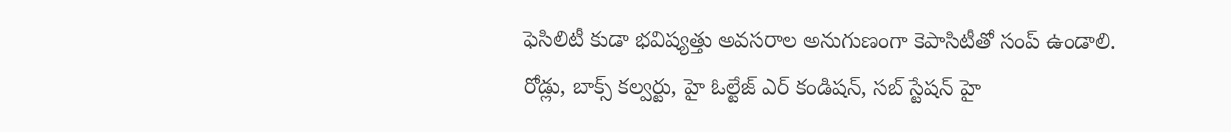ఫెసిలిటీ కుడా భవిష్యత్తు అవసరాల అనుగుణంగా కెపాసిటీతో సంప్ ఉండాలి. రోడ్లు, బాక్స్ కల్వర్టు, హై ఓల్టేజ్ ఎర్ కండిషన్, సబ్ స్టేషన్ హై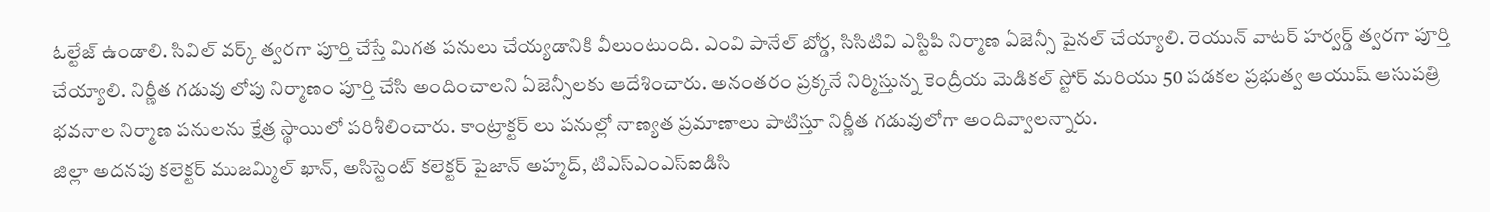ఓల్టేజ్ ఉండాలి. సివిల్ వర్క్ త్వరగా పూర్తి చేస్తే మిగత పనులు చేయ్యడానికి వీలుంటుంది. ఎంవి పానేల్ బోర్డ, సిసిటివి ఎస్టిపి నిర్మాణ ఏజెన్సీ పైనల్ చేయ్యాలి. రెయున్ వాటర్ హర్వర్డ్ త్వరగా పూర్తి చేయ్యాలి. నిర్ణీత గడువు లోపు నిర్మాణం పూర్తి చేసి అందించాలని ఏజెన్సీలకు ఆదేశించారు. అనంతరం ప్రక్కనే నిర్మిస్తున్న కెంద్రీయ మెడికల్ స్టోర్ మరియు 50 పడకల ప్రభుత్వ ఆయుష్ ఆసుపత్రి భవనాల నిర్మాణ పనులను క్షేత్ర స్థాయిలో పరిశీలించారు. కాంట్రాక్టర్ లు పనుల్లో నాణ్యత ప్రమాణాలు పాటిస్తూ నిర్ణీత గడువులోగా అందివ్వాలన్నారు.
జిల్లా అదనపు కలెక్టర్ ముజమ్మిల్ ఖాన్, అసిస్టెంట్ కలెక్టర్ పైజాన్ అహ్మద్, టిఎస్ఎంఎస్ఐడిసి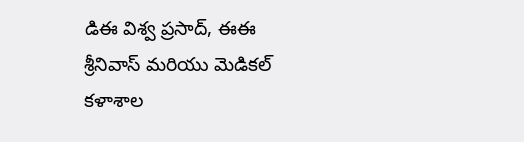డిఈ విశ్వ ప్రసాద్, ఈఈ శ్రీనివాస్ మరియు మెడికల్ కళాశాల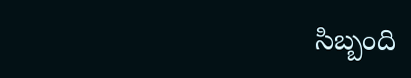సిబ్బంది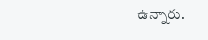ఉన్నారు.